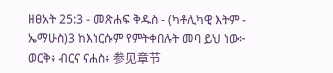ዘፀአት 25:3 - መጽሐፍ ቅዱስ - (ካቶሊካዊ እትም - ኤማሁስ)3 ከእነርሱም የምትቀበሉት መባ ይህ ነው፦ ወርቅ፥ ብርና ናሐስ፥ 参见章节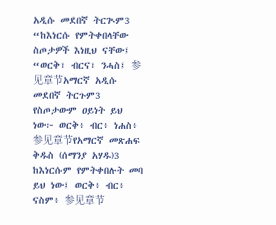አዲሱ መደበኛ ትርጒም3 “ከእነርሱ የምትቀበላቸው ስጦታዎች እነዚህ ናቸው፤ “ወርቅ፣ ብርና፣ ንሓስ፤ 参见章节አማርኛ አዲሱ መደበኛ ትርጉም3 የስጦታውም ዐይነት ይህ ነው፦ ወርቅ፥ ብር፥ ነሐስ፥ 参见章节የአማርኛ መጽሐፍ ቅዱስ (ሰማንያ አሃዱ)3 ከእነርሱም የምትቀበሉት መባ ይህ ነው፤ ወርቅ፥ ብር፥ ናስም፥ 参见章节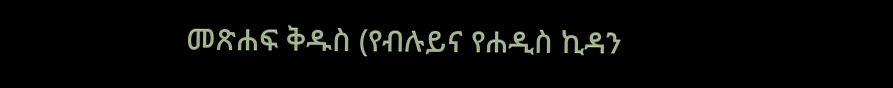መጽሐፍ ቅዱስ (የብሉይና የሐዲስ ኪዳን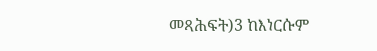መጻሕፍት)3 ከእነርሱም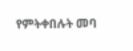የምትቀበሉት መባ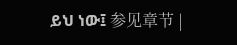ይህ ነው፤ 参见章节 |